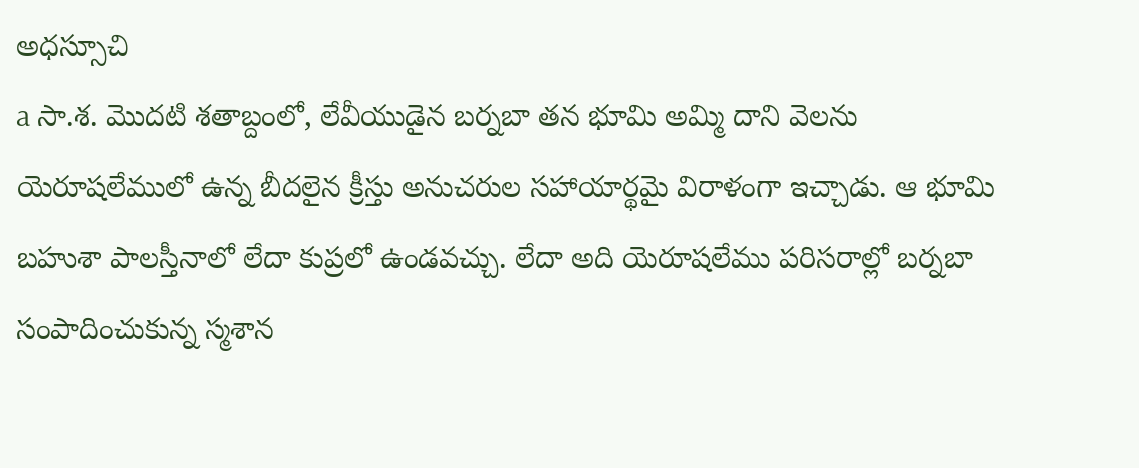అధస్సూచి
a సా.శ. మొదటి శతాబ్దంలో, లేవీయుడైన బర్నబా తన భూమి అమ్మి దాని వెలను యెరూషలేములో ఉన్న బీదలైన క్రీస్తు అనుచరుల సహాయార్థమై విరాళంగా ఇచ్చాడు. ఆ భూమి బహుశా పాలస్తీనాలో లేదా కుప్రలో ఉండవచ్చు. లేదా అది యెరూషలేము పరిసరాల్లో బర్నబా సంపాదించుకున్న స్మశాన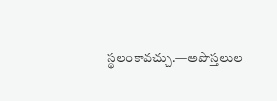స్థలంకావచ్చు.—అపొస్తలుల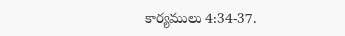కార్యములు 4:34-37.